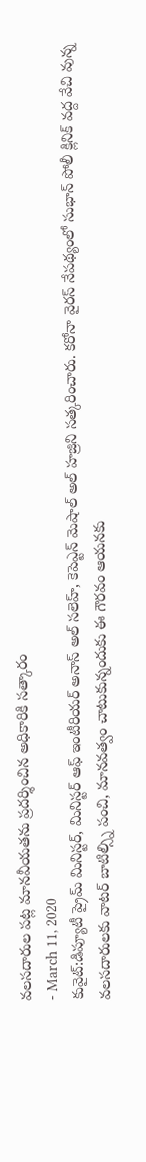వలసదారుల పట్ల మానవీయతను ప్రదర్శించిన అధికారికి సత్కారం
- March 11, 2020
కువైట్:డిప్యూటీ ప్రైమ్ మినిస్టర్, మినిస్టర్ ఆఫ్ ఇంటీరియర్ అనాస్ అల్ సలెహ్, కెపెఎ్టన్ మెషాల్ అల్ హజ్రిని సత్కరించారు. కరోనా వైరస్ నేపథ్యంలో సుభాన్ పోలీ క్లినిక్ వద్ద వేచి వున్న వలసదారులకు వాటర్ బాటిల్స్ని పంచి, మానవత్వం చాటుకున్నందుకు ఈ గౌరవం ఆయనకు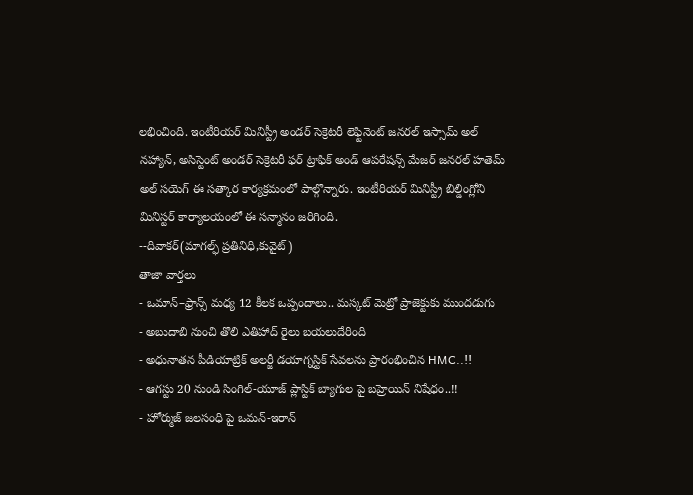లభించింది. ఇంటీరియర్ మినిస్ట్రీ అండర్ సెక్రెటరీ లెఫ్టినెంట్ జనరల్ ఇస్సామ్ అల్ నహ్యాన్, అసిస్టెంట్ అండర్ సెక్రెటరీ ఫర్ ట్రాఫిక్ అండ్ ఆపరేషన్స్ మేజర్ జనరల్ హతెమ్ అల్ సయెగ్ ఈ సత్కార కార్యక్రమంలో పాల్గొన్నారు. ఇంటీరియర్ మినిస్ట్రీ బిల్డింగ్లోని మినిస్టర్ కార్యాలయంలో ఈ సన్మానం జరిగింది.
--దివాకర్(మాగల్ఫ్ ప్రతినిధి,కువైట్)
తాజా వార్తలు
- ఒమాన్–ఫ్రాన్స్ మధ్య 12 కీలక ఒప్పందాలు.. మస్కట్ మెట్రో ప్రాజెక్టుకు ముందడుగు
- అబుదాబి నుంచి తొలి ఎతిహాద్ రైలు బయలుదేరింది
- అధునాతన పీడియాట్రిక్ అలర్జీ డయాగ్నస్టిక్ సేవలను ప్రారంభించిన HMC..!!
- ఆగస్టు 20 నుండి సింగిల్-యూజ్ ప్లాస్టిక్ బ్యాగుల పై బహ్రెయిన్ నిషేధం..!!
- హోర్ముజ్ జలసంధి పై ఒమన్-ఇరాన్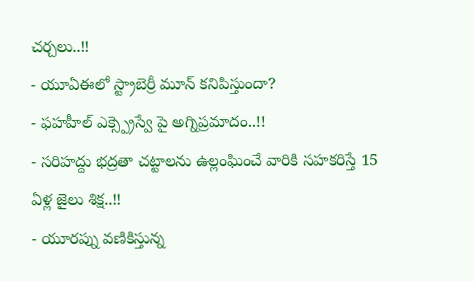చర్చలు..!!
- యూఏఈలో స్ట్రాబెర్రీ మూన్ కనిపిస్తుందా?
- ఫహహీల్ ఎక్స్ప్రెస్వే పై అగ్నిప్రమాదం..!!
- సరిహద్దు భద్రతా చట్టాలను ఉల్లంఘించే వారికి సహకరిస్తే 15 ఏళ్ల జైలు శిక్ష..!!
- యూరప్ను వణికిస్తున్న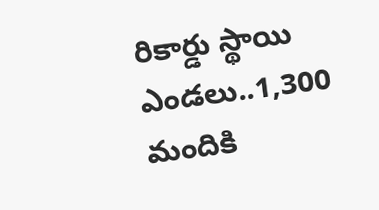రికార్డు స్థాయి ఎండలు..1,300 మందికి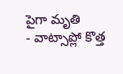పైగా మృతి
- వాట్సాప్లో కొత్త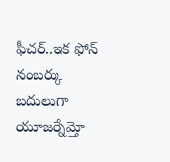ఫీచర్..ఇక ఫోన్ నంబర్కు బదులుగా యూజర్నేమ్తో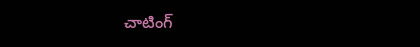చాటింగ్